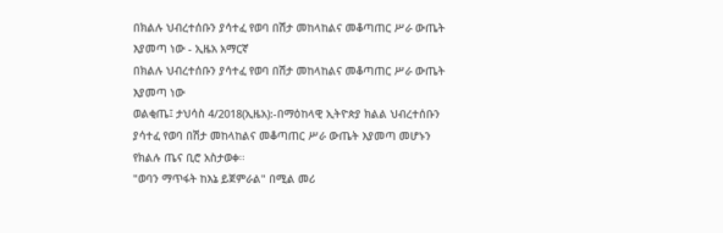በክልሉ ህብረተሰቡን ያሳተፈ የወባ በሽታ መከላከልና መቆጣጠር ሥራ ውጤት እያመጣ ነው - ኢዜአ አማርኛ
በክልሉ ህብረተሰቡን ያሳተፈ የወባ በሽታ መከላከልና መቆጣጠር ሥራ ውጤት እያመጣ ነው
ወልቂጤ፤ ታህሳስ 4/2018(ኢዜአ):-በማዕከላዊ ኢትዮጵያ ክልል ህብረተሰቡን ያሳተፈ የወባ በሽታ መከላከልና መቆጣጠር ሥራ ውጤት እያመጣ መሆኑን የክልሉ ጤና ቢሮ አስታወቀ፡፡
"ወባን ማጥፋት ከእኔ ይጀምራል" በሚል መሪ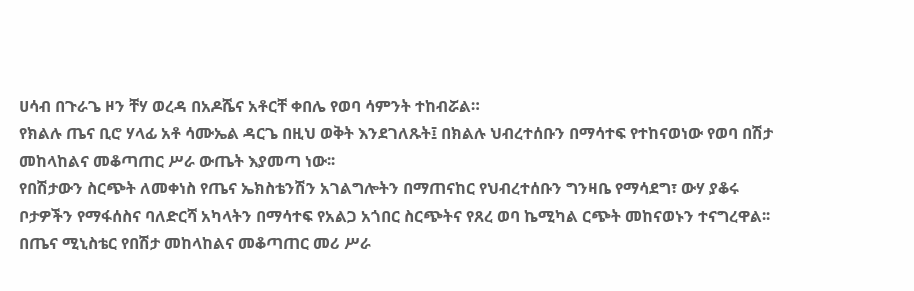ሀሳብ በጉራጌ ዞን ቸሃ ወረዳ በአዶሼና አቶርቸ ቀበሌ የወባ ሳምንት ተከብሯል።
የክልሉ ጤና ቢሮ ሃላፊ አቶ ሳሙኤል ዳርጌ በዚህ ወቅት እንደገለጹት፤ በክልሉ ህብረተሰቡን በማሳተፍ የተከናወነው የወባ በሽታ መከላከልና መቆጣጠር ሥራ ውጤት እያመጣ ነው፡፡
የበሽታውን ስርጭት ለመቀነስ የጤና ኤክስቴንሽን አገልግሎትን በማጠናከር የህብረተሰቡን ግንዛቤ የማሳደግ፣ ውሃ ያቆሩ ቦታዎችን የማፋሰስና ባለድርሻ አካላትን በማሳተፍ የአልጋ አጎበር ስርጭትና የጸረ ወባ ኬሚካል ርጭት መከናወኑን ተናግረዋል፡፡
በጤና ሚኒስቴር የበሽታ መከላከልና መቆጣጠር መሪ ሥራ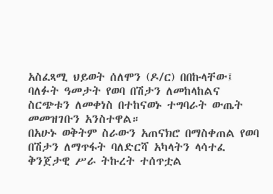አስፈጻሚ ህይወት ሰለሞን (ዶ/ር) በበኩላቸው፤ ባለፉት ዓመታት የወባ በሽታን ለመከላከልና ስርጭቱን ለመቀነስ በተከናወኑ ተግባራት ውጤት መመዝገቡን አንስተዋል።
በአሁኑ ወቅትም ስራውን አጠናክሮ በማስቀጠል የወባ በሽታን ለማጥፋት ባለድርሻ አካላትን ላሳተፈ ቅንጀታዊ ሥራ ትኩረት ተሰጥቷል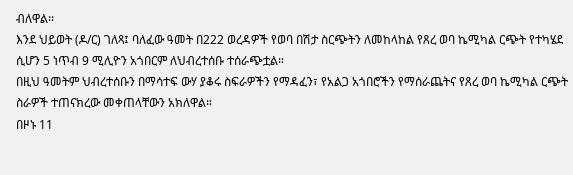ብለዋል፡፡
እንደ ህይወት (ዶ/ር) ገለጻ፤ ባለፈው ዓመት በ222 ወረዳዎች የወባ በሽታ ስርጭትን ለመከላከል የጸረ ወባ ኬሚካል ርጭት የተካሄደ ሲሆን 5 ነጥብ 9 ሚሊዮን አጎበርም ለህብረተሰቡ ተሰራጭቷል።
በዚህ ዓመትም ህብረተሰቡን በማሳተፍ ውሃ ያቆሩ ስፍራዎችን የማዳፈን፣ የአልጋ አጎበሮችን የማሰራጨትና የጸረ ወባ ኬሚካል ርጭት ስራዎች ተጠናክረው መቀጠላቸውን አክለዋል።
በዞኑ 11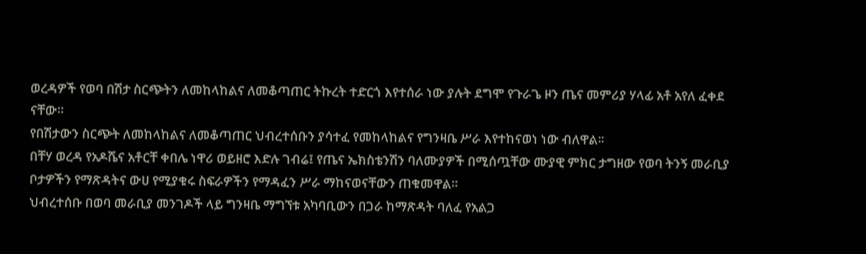ወረዳዎች የወባ በሽታ ስርጭትን ለመከላከልና ለመቆጣጠር ትኩረት ተድርጎ እየተሰራ ነው ያሉት ደግሞ የጉራጌ ዞን ጤና መምሪያ ሃላፊ አቶ አየለ ፈቀደ ናቸው።
የበሽታውን ስርጭት ለመከላከልና ለመቆጣጠር ህብረተሰቡን ያሳተፈ የመከላከልና የግንዛቤ ሥራ እየተከናወነ ነው ብለዋል፡፡
በቸሃ ወረዳ የአዶሼና አቶርቸ ቀበሌ ነዋሪ ወይዘሮ እድሉ ገብሬ፤ የጤና ኤክስቴንሽን ባለሙያዎች በሚሰጧቸው ሙያዊ ምክር ታግዘው የወባ ትንኝ መራቢያ ቦታዎችን የማጽዳትና ውሀ የሚያቁሩ ስፍራዎችን የማዳፈን ሥራ ማከናወናቸውን ጠቁመዋል።
ህብረተሰቡ በወባ መራቢያ መንገዶች ላይ ግንዛቤ ማግኘቱ አካባቢውን በጋራ ከማጽዳት ባለፈ የአልጋ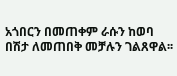አጎበርን በመጠቀም ራሱን ከወባ በሽታ ለመጠበቅ መቻሉን ገልጸዋል፡፡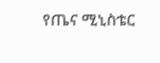የጤና ሚኒስቴር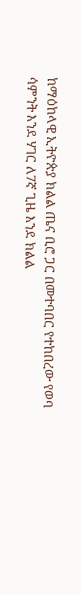ከማዕከላዊ ኢትዮጵያ ክልል ጤና ቢሮ ጋር በመተባበር የተከበረው የወባ ሳምንት እንደ ሃገር ለ7ኛ ጊዜ እንደ ክልል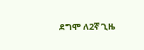ደግሞ ለ2ኛ ጊዜ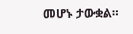መሆኑ ታውቋል።